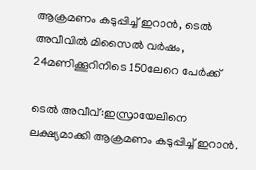ആക്രമണം കടുപ്പിച്ച് ഇറാന്‍, ടെൽ അവീവിൽ മിസൈൽ വർഷം, 24മണിക്കൂറിനിടെ 150ലേറെ പേര്‍ക്ക്

ടെൽ അവീവ്:ഇസ്രായേലിനെ ലക്ഷ്യമാക്കി ആക്രമണം കടുപ്പിച്ച് ഇറാന്‍.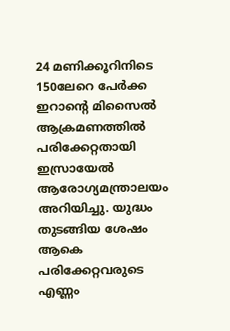24 മണിക്കൂറിനിടെ 150ലേറെ പേര്‍ക്ക ഇറാന്റെ മിസൈല്‍ ആക്രമണത്തില്‍ പരിക്കേറ്റതായി ഇസ്രായേല്‍ ആരോഗ്യമന്ത്രാലയം അറിയിച്ചു. യുദ്ധം തുടങ്ങിയ ശേഷം ആകെ പരിക്കേറ്റവരുടെ എണ്ണം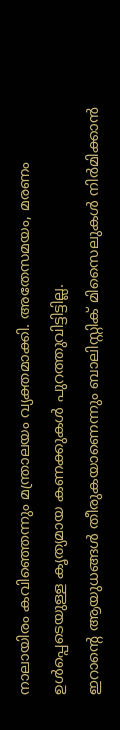നാലായിരം കവിഞ്ഞെന്നും മന്ത്രാലയം വ്യക്തമാക്കി. അതേസമയം, മരണം ഉള്‍പ്പെടെയുള്ള കൃത്യമായ കണക്കുകള്‍ പുറത്തുവിട്ടിട്ടില്ല.
ഇറാന്റെ ആയുധങ്ങള്‍ തീരുകയാണെന്നും ബാലിസ്റ്റിക് മിസൈലുകള്‍ നിര്‍മിക്കാന്‍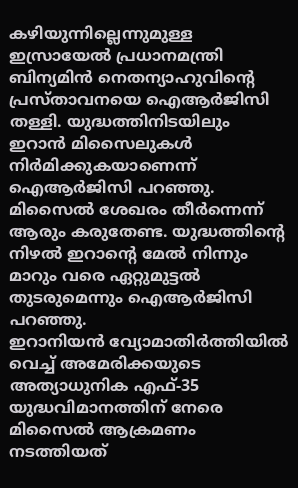കഴിയുന്നില്ലെന്നുമുള്ള ഇസ്രായേല്‍ പ്രധാനമന്ത്രി ബിന്യമിന്‍ നെതന്യാഹുവിന്റെ പ്രസ്താവനയെ ഐആര്‍ജിസി തള്ളി. യുദ്ധത്തിനിടയിലും ഇറാന്‍ മിസൈലുകള്‍ നിര്‍മിക്കുകയാണെന്ന് ഐആര്‍ജിസി പറഞ്ഞു. മിസൈല്‍ ശേഖരം തീര്‍ന്നെന്ന് ആരും കരുതേണ്ട. യുദ്ധത്തിന്റെ നിഴല്‍ ഇറാന്റെ മേല്‍ നിന്നും മാറും വരെ ഏറ്റുമുട്ടല്‍ തുടരുമെന്നും ഐആര്‍ജിസി പറഞ്ഞു.
ഇറാനിയന്‍ വ്യോമാതിര്‍ത്തിയില്‍ വെച്ച് അമേരിക്കയുടെ അത്യാധുനിക എഫ്-35 യുദ്ധവിമാനത്തിന് നേരെ മിസൈല്‍ ആക്രമണം നടത്തിയത്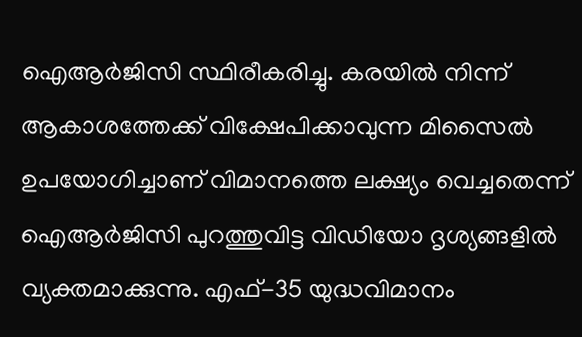ഐആര്‍ജിസി സ്ഥിരീകരിച്ചു. കരയില്‍ നിന്ന് ആകാശത്തേക്ക് വിക്ഷേപിക്കാവുന്ന മിസൈല്‍ ഉപയോഗിച്ചാണ് വിമാനത്തെ ലക്ഷ്യം വെച്ചതെന്ന് ഐആര്‍ജിസി പുറത്തുവിട്ട വിഡിയോ ദൃശ്യങ്ങളില്‍ വ്യക്തമാക്കുന്നു. എഫ്-35 യുദ്ധവിമാനം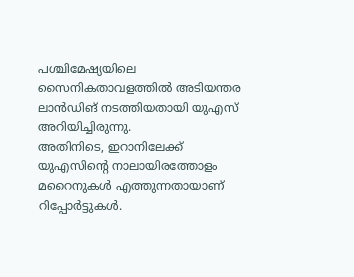പശ്ചിമേഷ്യയിലെ സൈനികതാവളത്തില്‍ അടിയന്തര ലാന്‍ഡിങ് നടത്തിയതായി യുഎസ് അറിയിച്ചിരുന്നു.
അതിനിടെ, ഇറാനിലേക്ക് യുഎസിന്റെ നാലായിരത്തോളം മറൈനുകള്‍ എത്തുന്നതായാണ് റിപ്പോര്‍ട്ടുകള്‍.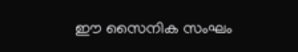ഈ സൈനിക സംഘം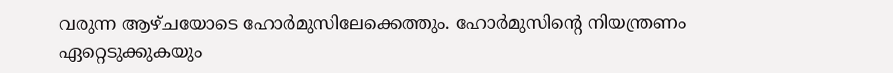വരുന്ന ആഴ്ചയോടെ ഹോര്‍മുസിലേക്കെത്തും. ഹോര്‍മുസിന്റെ നിയന്ത്രണം ഏറ്റെടുക്കുകയും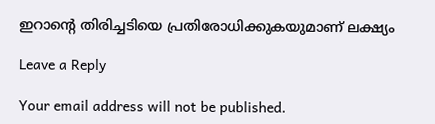ഇറാന്റെ തിരിച്ചടിയെ പ്രതിരോധിക്കുകയുമാണ് ലക്ഷ്യം

Leave a Reply

Your email address will not be published.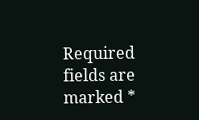Required fields are marked *